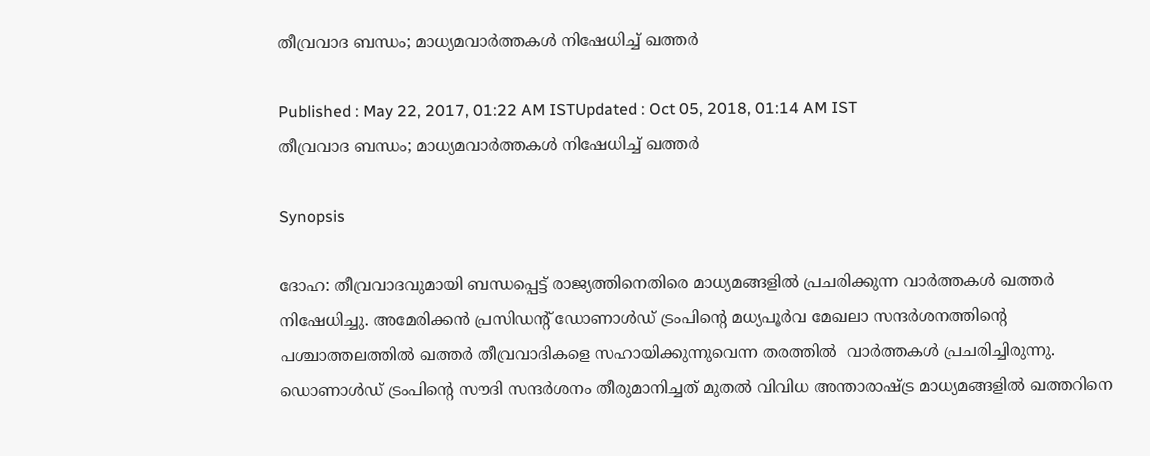തീവ്രവാദ ബന്ധം; മാധ്യമവാര്‍ത്തകള്‍ നിഷേധിച്ച് ഖത്തര്‍

Published : May 22, 2017, 01:22 AM ISTUpdated : Oct 05, 2018, 01:14 AM IST
തീവ്രവാദ ബന്ധം; മാധ്യമവാര്‍ത്തകള്‍ നിഷേധിച്ച് ഖത്തര്‍

Synopsis

ദോഹ: തീവ്രവാദവുമായി ബന്ധപ്പെട്ട് രാജ്യത്തിനെതിരെ മാധ്യമങ്ങളില്‍ പ്രചരിക്കുന്ന വാര്‍ത്തകള്‍ ഖത്തര്‍ നിഷേധിച്ചു. അമേരിക്കന്‍ പ്രസിഡന്റ് ഡോണാള്‍ഡ് ട്രംപിന്റെ മധ്യപൂര്‍വ മേഖലാ സന്ദര്‍ശനത്തിന്റെ പശ്ചാത്തലത്തില്‍ ഖത്തര്‍ തീവ്രവാദികളെ സഹായിക്കുന്നുവെന്ന തരത്തില്‍  വാര്‍ത്തകള്‍ പ്രചരിച്ചിരുന്നു.
ഡൊണാള്‍ഡ് ട്രംപിന്റെ സൗദി സന്ദര്‍ശനം തീരുമാനിച്ചത് മുതല്‍ വിവിധ അന്താരാഷ്‌ട്ര മാധ്യമങ്ങളില്‍ ഖത്തറിനെ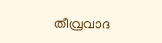തീവ്രവാദ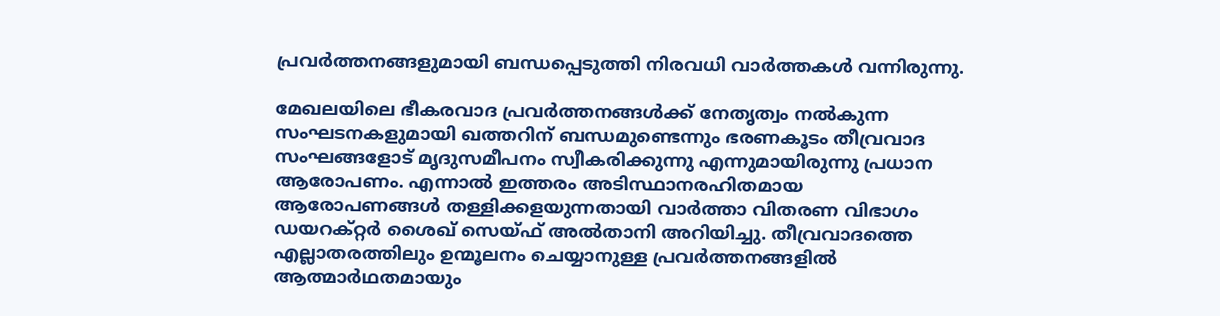പ്രവര്‍ത്തനങ്ങളുമായി ബന്ധപ്പെടുത്തി നിരവധി വാര്‍ത്തകള്‍ വന്നിരുന്നു.

മേഖലയിലെ ഭീകരവാദ പ്രവര്‍ത്തനങ്ങള്‍ക്ക് നേതൃത്വം നല്‍കുന്ന സംഘടനകളുമായി ഖത്തറിന് ബന്ധമുണ്ടെന്നും ഭരണകൂടം തീവ്രവാദ സംഘങ്ങളോട് മൃദുസമീപനം സ്വീകരിക്കുന്നു എന്നുമായിരുന്നു പ്രധാന ആരോപണം. എന്നാല്‍ ഇത്തരം അടിസ്ഥാനരഹിതമായ ആരോപണങ്ങള്‍ തള്ളിക്കളയുന്നതായി വാര്‍ത്താ വിതരണ വിഭാഗം ഡയറക്റ്റര്‍ ശൈഖ് സെയ്ഫ് അല്‍താനി അറിയിച്ചു. തീവ്രവാദത്തെ എല്ലാതരത്തിലും ഉന്മൂലനം ചെയ്യാനുള്ള പ്രവര്‍ത്തനങ്ങളില്‍ ആത്മാര്‍ഥതമായും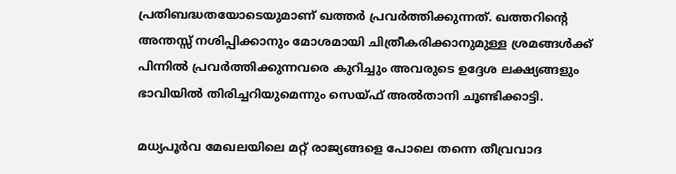പ്രതിബദ്ധതയോടെയുമാണ് ഖത്തര്‍ പ്രവര്‍ത്തിക്കുന്നത്. ഖത്തറിന്റെ അന്തസ്സ് നശിപ്പിക്കാനും മോശമായി ചിത്രീകരിക്കാനുമുള്ള ശ്രമങ്ങള്‍ക്ക് പിന്നില്‍ പ്രവര്‍ത്തിക്കുന്നവരെ കുറിച്ചും അവരുടെ ഉദ്ദേശ ലക്ഷ്യങ്ങളും   ഭാവിയില്‍ തിരിച്ചറിയുമെന്നും സെയ്ഫ് അല്‍താനി ചൂണ്ടിക്കാട്ടി.

മധ്യപൂര്‍വ മേഖലയിലെ മറ്റ് രാജ്യങ്ങളെ പോലെ തന്നെ തീവ്രവാദ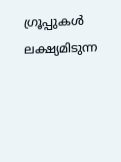ഗ്രൂപ്പുകള്‍ ലക്ഷ്യമിടുന്ന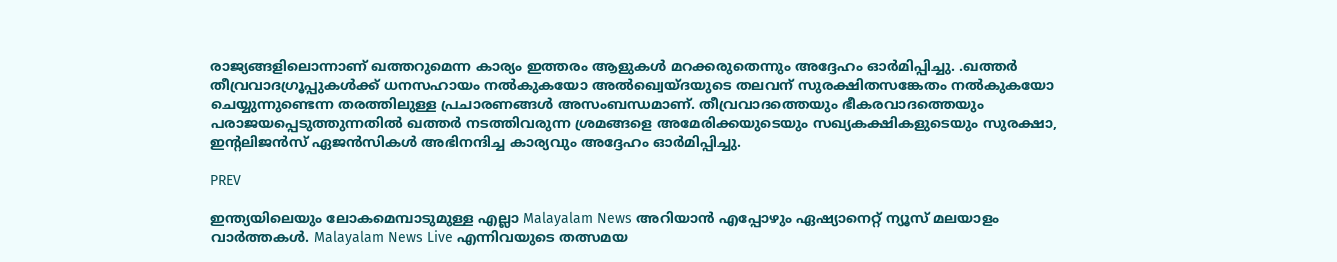രാജ്യങ്ങളിലൊന്നാണ് ഖത്തറുമെന്ന കാര്യം ഇത്തരം ആളുകള്‍ മറക്കരുതെന്നും അദ്ദേഹം ഓര്‍മിപ്പിച്ചു. .ഖത്തര്‍ തീവ്രവാദഗ്രൂപ്പുകള്‍ക്ക് ധനസഹായം നല്‍കുകയോ അല്‍ഖ്വെയ്ദയുടെ തലവന് സുരക്ഷിതസങ്കേതം നല്‍കുകയോ ചെയ്യുന്നുണ്ടെന്ന തരത്തിലുള്ള പ്രചാരണങ്ങള്‍ അസംബന്ധമാണ്. തീവ്രവാദത്തെയും ഭീകരവാദത്തെയും പരാജയപ്പെടുത്തുന്നതില്‍ ഖത്തര്‍ നടത്തിവരുന്ന ശ്രമങ്ങളെ അമേരിക്കയുടെയും സഖ്യകക്ഷികളുടെയും സുരക്ഷാ, ഇന്റലിജന്‍സ് ഏജന്‍സികള്‍ അഭിനന്ദിച്ച കാര്യവും അദ്ദേഹം ഓര്‍മിപ്പിച്ചു.

PREV

ഇന്ത്യയിലെയും ലോകമെമ്പാടുമുള്ള എല്ലാ Malayalam News അറിയാൻ എപ്പോഴും ഏഷ്യാനെറ്റ് ന്യൂസ് മലയാളം വാർത്തകൾ. Malayalam News Live എന്നിവയുടെ തത്സമയ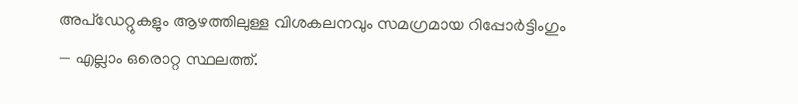അപ്‌ഡേറ്റുകളും ആഴത്തിലുള്ള വിശകലനവും സമഗ്രമായ റിപ്പോർട്ടിംഗും — എല്ലാം ഒരൊറ്റ സ്ഥലത്ത്.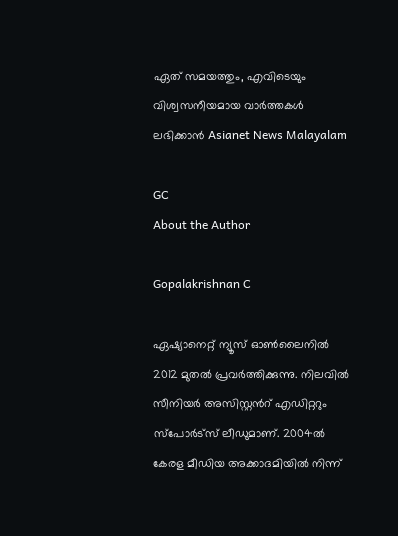ഏത് സമയത്തും, എവിടെയും വിശ്വസനീയമായ വാർത്തകൾ ലഭിക്കാൻ Asianet News Malayalam

GC
About the Author

Gopalakrishnan C

ഏഷ്യാനെറ്റ് ന്യൂസ് ഓണ്‍ലൈനില്‍ 2012 മുതല്‍ പ്രവര്‍ത്തിക്കുന്നു. നിലവില്‍ സീനിയര്‍ അസിസ്റ്റന്‍റ് എഡിറ്ററും സ്പോർട്സ് ലീഡുമാണ്. 2004ൽ കേരള മീഡിയ അക്കാദമിയില്‍ നിന്ന്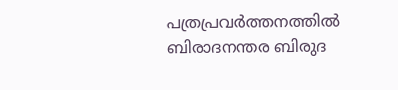പത്രപ്രവര്‍ത്തനത്തില്‍ ബിരാദനന്തര ബിരുദ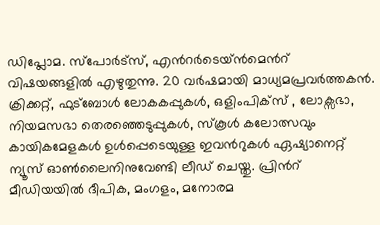ഡിപ്ലോമ. സ്പോര്‍ട്സ്, എന്‍റര്‍ടെയ്ൻമെന്‍റ് വിഷയങ്ങളില്‍ എഴുതുന്നു. 20 വര്‍ഷമായി മാധ്യമപ്രവര്‍ത്തകൻ. ക്രിക്കറ്റ്, ഫുട്ബോള്‍ ലോകകപ്പുകൾ, ഒളിംപിക്സ് , ലോക്സഭാ, നിയമസഭാ തെരഞ്ഞെടുപ്പുകള്‍, സ്കൂള്‍ കലോത്സവും കായികമേളകള്‍ ഉള്‍പ്പെടെയുള്ള ഇവന്‍റുകള്‍ ഏഷ്യാനെറ്റ് ന്യൂസ് ഓണ്‍ലൈനിനുവേണ്ടി ലീഡ് ചെയ്തു. പ്രിന്‍റ് മീഡിയയില്‍ ദീപിക, മംഗളം, മനോരമ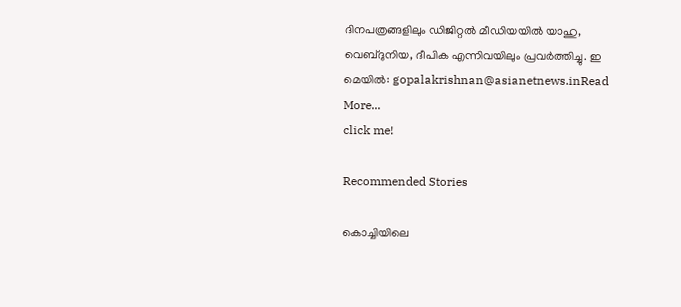ദിനപത്രങ്ങളിലും ഡിജിറ്റൽ മീഡിയയില്‍ യാഹു, വെബ്ദുനിയ, ദീപിക എന്നിവയിലും പ്രവര്‍ത്തിച്ചു. ഇ മെയില്‍: gopalakrishnan@asianetnews.inRead More...
click me!

Recommended Stories

കൊച്ചിയിലെ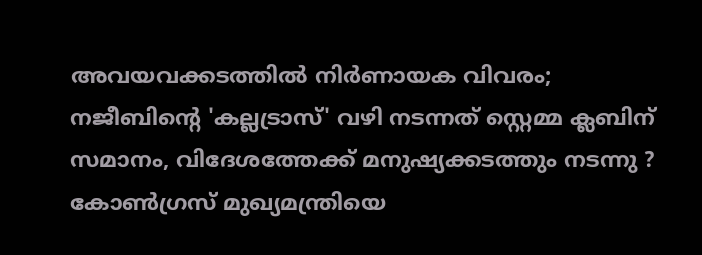അവയവക്കടത്തിൽ നിർണായക വിവരം; നജീബിന്റെ 'കല്ലട്രാസ്' വഴി നടന്നത് സ്റ്റെമ്മ ക്ലബിന് സമാനം, വിദേശത്തേക്ക് മനുഷ്യക്കടത്തും നടന്നു ?
കോൺഗ്രസ് മുഖ്യമന്ത്രിയെ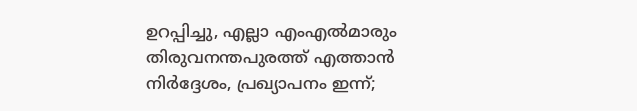ഉറപ്പിച്ചു, എല്ലാ എംഎൽമാരും തിരുവനന്തപുരത്ത് എത്താൻ നിർദ്ദേശം, പ്രഖ്യാപനം ഇന്ന്;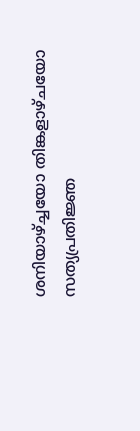ശനിയാഴ്ച്ചയോ തിങ്കളാഴ്ചയോ സത്യപ്രതിജ്ഞ